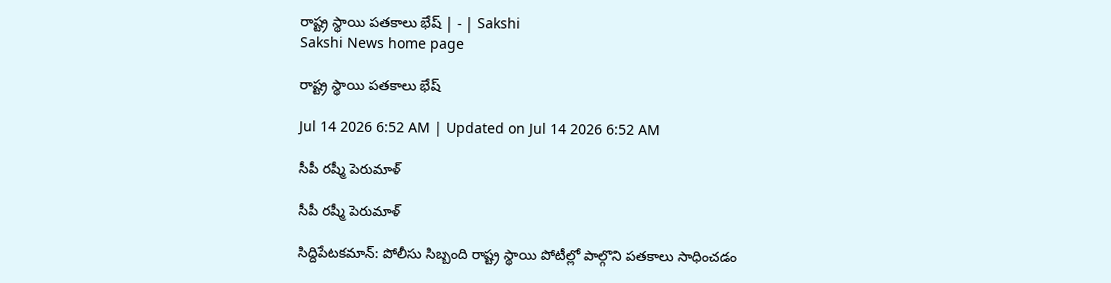రాష్ట్ర స్థాయి పతకాలు భేష్‌ | - | Sakshi
Sakshi News home page

రాష్ట్ర స్థాయి పతకాలు భేష్‌

Jul 14 2026 6:52 AM | Updated on Jul 14 2026 6:52 AM

సీపీ రష్మీ పెరుమాళ్‌

సీపీ రష్మీ పెరుమాళ్‌

సిద్దిపేటకమాన్‌: పోలీసు సిబ్బంది రాష్ట్ర స్థాయి పోటీల్లో పాల్గొని పతకాలు సాధించడం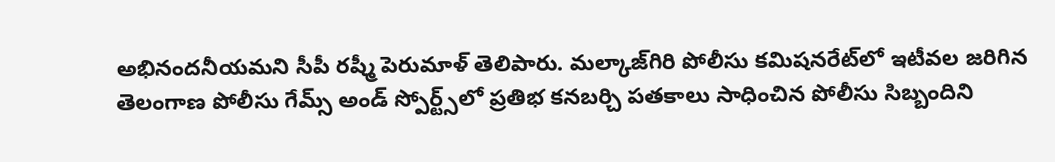అభినందనీయమని సీపీ రష్మీ పెరుమాళ్‌ తెలిపారు. మల్కాజ్‌గిరి పోలీసు కమిషనరేట్‌లో ఇటీవల జరిగిన తెలంగాణ పోలీసు గేమ్స్‌ అండ్‌ స్పోర్ట్స్‌లో ప్రతిభ కనబర్చి పతకాలు సాధించిన పోలీసు సిబ్బందిని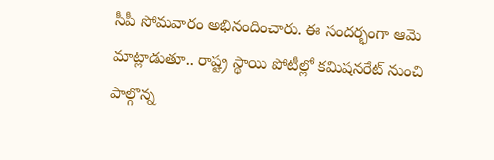సీపీ సోమవారం అభినందించారు. ఈ సందర్భంగా ఆమె మాట్లాడుతూ.. రాష్ట్ర స్థాయి పోటీల్లో కమిషనరేట్‌ నుంచి పాల్గొన్న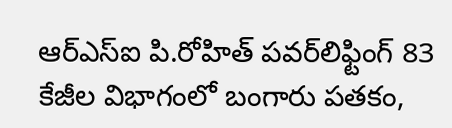ఆర్‌ఎస్‌ఐ పి.రోహిత్‌ పవర్‌లిఫ్టింగ్‌ 83 కేజీల విభాగంలో బంగారు పతకం,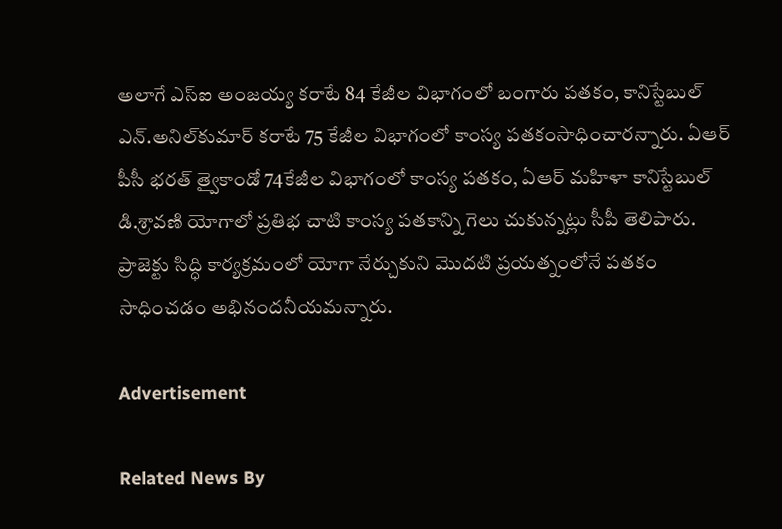అలాగే ఎస్‌ఐ అంజయ్య కరాటే 84 కేజీల విభాగంలో బంగారు పతకం, కానిస్టేబుల్‌ ఎన్‌.అనిల్‌కుమార్‌ కరాటే 75 కేజీల విభాగంలో కాంస్య పతకంసాధించారన్నారు. ఏఆర్‌ పీసీ భరత్‌ త్వైకాండో 74కేజీల విభాగంలో కాంస్య పతకం, ఏఆర్‌ మహిళా కానిస్టేబుల్‌ డి.శ్రావణి యోగాలో ప్రతిభ చాటి కాంస్య పతకాన్ని గెలు చుకున్నట్లు సీపీ తెలిపారు. ప్రాజెక్టు సిద్ధి కార్యక్రమంలో యోగా నేర్చుకుని మొదటి ప్రయత్నంలోనే పతకం సాధించడం అభినందనీయమన్నారు.

Advertisement

Related News By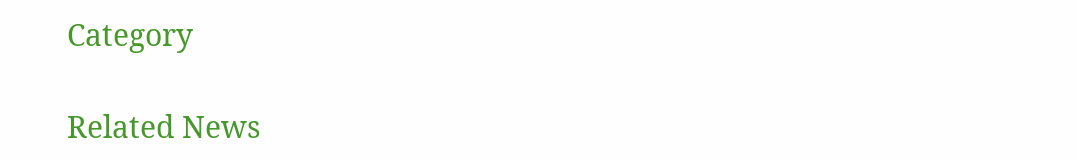Category

Related News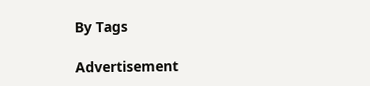By Tags

Advertisement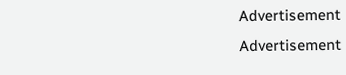Advertisement
Advertisement